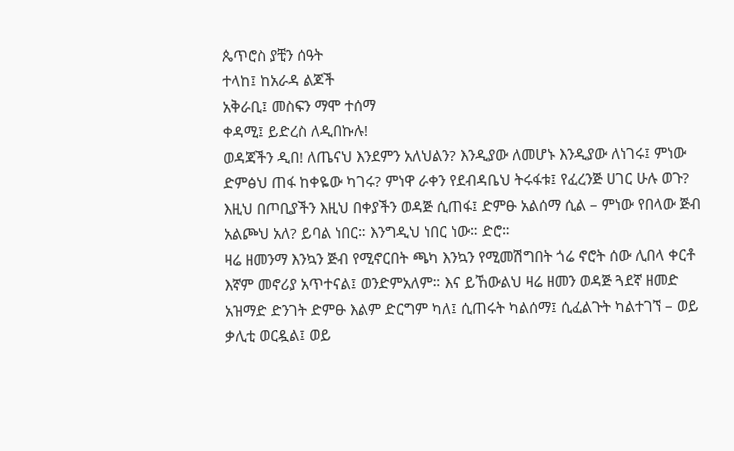ጴጥሮስ ያቺን ሰዓት
ተላከ፤ ከአራዳ ልጆች
አቅራቢ፤ መስፍን ማሞ ተሰማ
ቀዳሚ፤ ይድረስ ለዲበኩሉ!
ወዳጃችን ዲበ! ለጤናህ እንደምን አለህልን? እንዲያው ለመሆኑ እንዲያው ለነገሩ፤ ምነው ድምፅህ ጠፋ ከቀዬው ካገሩ? ምነዋ ራቀን የደብዳቤህ ትሩፋቱ፤ የፈረንጅ ሀገር ሁሉ ወጉ? እዚህ በጦቢያችን እዚህ በቀያችን ወዳጅ ሲጠፋ፤ ድምፁ አልሰማ ሲል – ምነው የበላው ጅብ አልጮህ አለ? ይባል ነበር። እንግዲህ ነበር ነው። ድሮ።
ዛሬ ዘመንማ እንኳን ጅብ የሚኖርበት ጫካ እንኳን የሚመሽግበት ጎሬ ኖሮት ሰው ሊበላ ቀርቶ እኛም መኖሪያ አጥተናል፤ ወንድምአለም። እና ይኸውልህ ዛሬ ዘመን ወዳጅ ጓደኛ ዘመድ አዝማድ ድንገት ድምፁ እልም ድርግም ካለ፤ ሲጠሩት ካልሰማ፤ ሲፈልጉት ካልተገኘ – ወይ ቃሊቲ ወርዷል፤ ወይ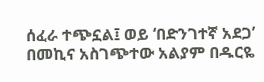ሰፈራ ተጭኗል፤ ወይ ‘በድንገተኛ አደጋ’ በመኪና አስገጭተው አልያም በዱርዬ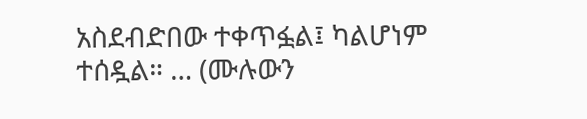አስደብድበው ተቀጥፏል፤ ካልሆነም ተሰዷል። … (ሙሉውን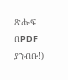ጽሑፍ በPDF ያንብቡ!)